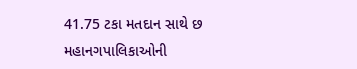41.75 ટકા મતદાન સાથે છ મહાનગપાલિકાઓની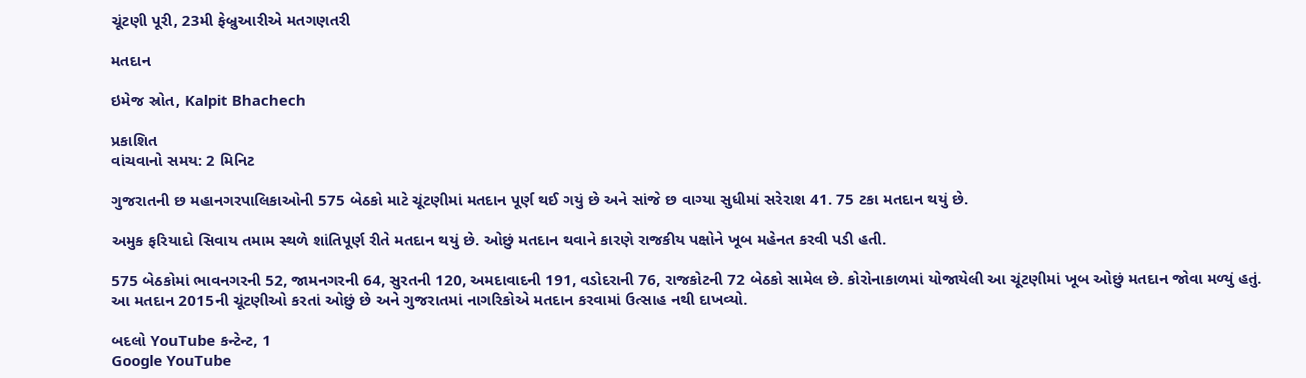ચૂંટણી પૂરી, 23મી ફેબ્રુઆરીએ મતગણતરી

મતદાન

ઇમેજ સ્રોત, Kalpit Bhachech

પ્રકાશિત
વાંચવાનો સમય: 2 મિનિટ

ગુજરાતની છ મહાનગરપાલિકાઓની 575 બેઠકો માટે ચૂંટણીમાં મતદાન પૂર્ણ થઈ ગયું છે અને સાંજે છ વાગ્યા સુધીમાં સરેરાશ 41. 75 ટકા મતદાન થયું છે.

અમુક ફરિયાદો સિવાય તમામ સ્થળે શાંતિપૂર્ણ રીતે મતદાન થયું છે. ઓછું મતદાન થવાને કારણે રાજકીય પક્ષોને ખૂબ મહેનત કરવી પડી હતી.

575 બેઠકોમાં ભાવનગરની 52, જામનગરની 64, સુરતની 120, અમદાવાદની 191, વડોદરાની 76, રાજકોટની 72 બેઠકો સામેલ છે. કોરોનાકાળમાં યોજાયેલી આ ચૂંટણીમાં ખૂબ ઓછું મતદાન જોવા મળ્યું હતું. આ મતદાન 2015ની ચૂંટણીઓ કરતાં ઓછું છે અને ગુજરાતમાં નાગરિકોએ મતદાન કરવામાં ઉત્સાહ નથી દાખવ્યો.

બદલો YouTube કન્ટેન્ટ, 1
Google YouTube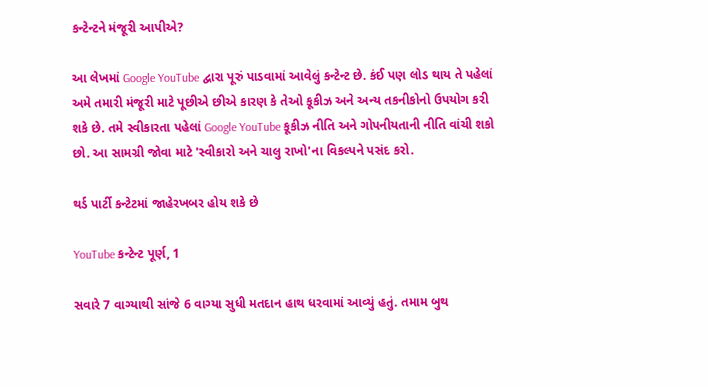કન્ટેન્ટને મંજૂરી આપીએ?

આ લેખમાં Google YouTube દ્વારા પૂરું પાડવામાં આવેલું કન્ટેન્ટ છે. કંઈ પણ લોડ થાય તે પહેલાં અમે તમારી મંજૂરી માટે પૂછીએ છીએ કારણ કે તેઓ કૂકીઝ અને અન્ય તકનીકોનો ઉપયોગ કરી શકે છે. તમે સ્વીકારતા પહેલાં Google YouTube કૂકીઝ નીતિ અને ગોપનીયતાની નીતિ વાંચી શકો છો. આ સામગ્રી જોવા માટે 'સ્વીકારો અને ચાલુ રાખો'ના વિકલ્પને પસંદ કરો.

થર્ડ પાર્ટી કન્ટેટમાં જાહેરખબર હોય શકે છે

YouTube કન્ટેન્ટ પૂર્ણ, 1

સવારે 7 વાગ્યાથી સાંજે 6 વાગ્યા સુધી મતદાન હાથ ધરવામાં આવ્યું હતું. તમામ બુથ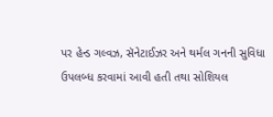પર હેન્ડ ગલ્વઝ, સૅનેટાઈઝર અને થર્મલ ગનની સુવિધા ઉપલબ્ધ કરવામાં આવી હતી તથા સોશિયલ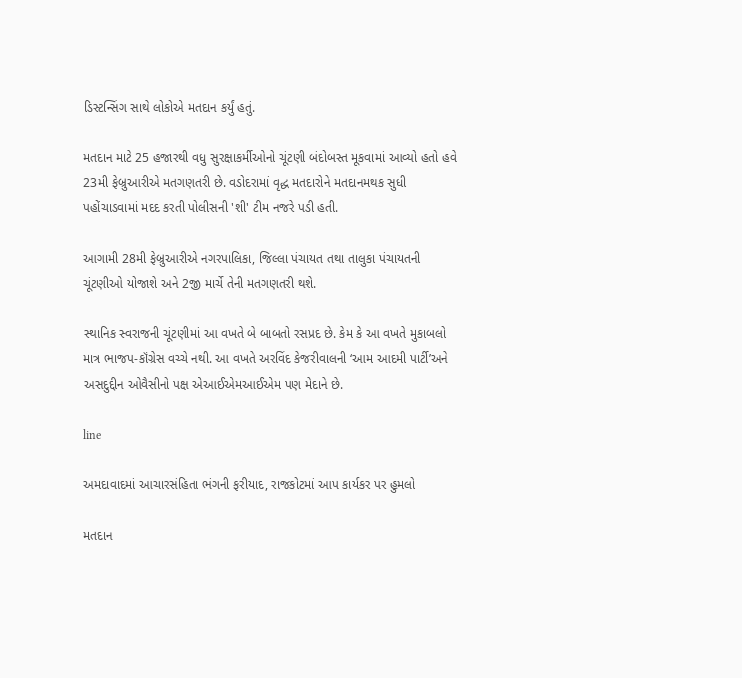ડિસ્ટન્સિંગ સાથે લોકોએ મતદાન કર્યું હતું.

મતદાન માટે 25 હજારથી વધુ સુરક્ષાકર્મીઓનો ચૂંટણી બંદોબસ્ત મૂકવામાં આવ્યો હતો હવે 23મી ફેબ્રુઆરીએ મતગણતરી છે. વડોદરામાં વૃદ્ધ મતદારોને મતદાનમથક સુધી પહોંચાડવામાં મદદ કરતી પોલીસની 'શી' ટીમ નજરે પડી હતી.

આગામી 28મી ફેબ્રુઆરીએ નગરપાલિકા, જિલ્લા પંચાયત તથા તાલુકા પંચાયતની ચૂંટણીઓ યોજાશે અને 2જી માર્ચે તેની મતગણતરી થશે.

સ્થાનિક સ્વરાજની ચૂંટણીમાં આ વખતે બે બાબતો રસપ્રદ છે. કેમ કે આ વખતે મુકાબલો માત્ર ભાજપ-કૉંગ્રેસ વચ્ચે નથી. આ વખતે અરવિંદ કેજરીવાલની ‘આમ આદમી પાર્ટી’અને અસદુદ્દીન ઓવૈસીનો પક્ષ એઆઈએમઆઈએમ પણ મેદાને છે.

line

અમદાવાદમાં આચારસંહિતા ભંગની ફરીયાદ, રાજકોટમાં આપ કાર્યકર પર હુમલો

મતદાન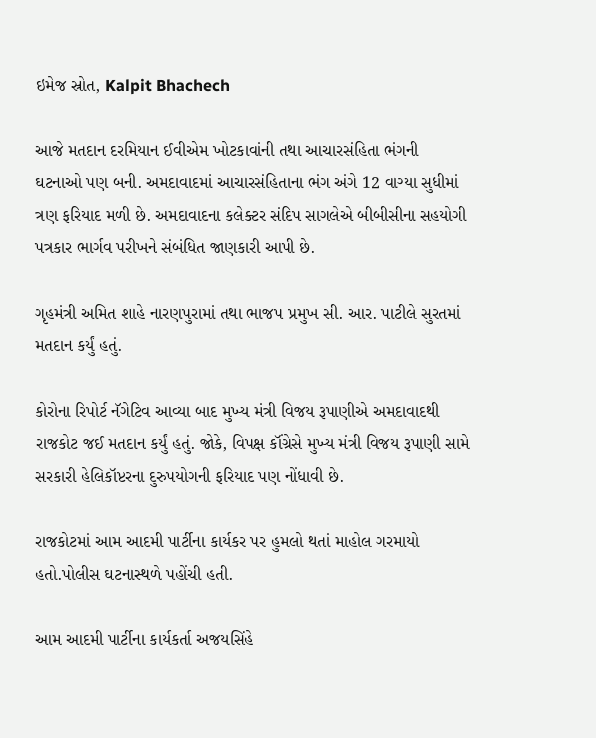ઇમેજ સ્રોત, Kalpit Bhachech

આજે મતદાન દરમિયાન ઈવીએમ ખોટકાવાંની તથા આચારસંહિતા ભંગની ઘટનાઓ પણ બની. અમદાવાદમાં આચારસંહિતાના ભંગ અંગે 12 વાગ્યા સુધીમાં ત્રણ ફરિયાદ મળી છે. અમદાવાદના કલેક્ટર સંદિપ સાગલેએ બીબીસીના સહયોગી પત્રકાર ભાર્ગવ પરીખને સંબંધિત જાણકારી આપી છે.

ગૃહમંત્રી અમિત શાહે નારણપુરામાં તથા ભાજપ પ્રમુખ સી. આર. પાટીલે સુરતમાં મતદાન કર્યું હતું.

કોરોના રિપોર્ટ નૅગેટિવ આવ્યા બાદ મુખ્ય મંત્રી વિજય રૂપાણીએ અમદાવાદથી રાજકોટ જઈ મતદાન કર્યું હતું. જોકે, વિપક્ષ કૉંગ્રેસે મુખ્ય મંત્રી વિજય રૂપાણી સામે સરકારી હેલિકૉપ્ટરના દુરુપયોગની ફરિયાદ પણ નોંધાવી છે.

રાજકોટમાં આમ આદમી પાર્ટીના કાર્યકર પર હુમલો થતાં માહોલ ગરમાયો હતો.પોલીસ ઘટનાસ્થળે પહોંચી હતી.

આમ આદમી પાર્ટીના કાર્યકર્તા અજયસિંહે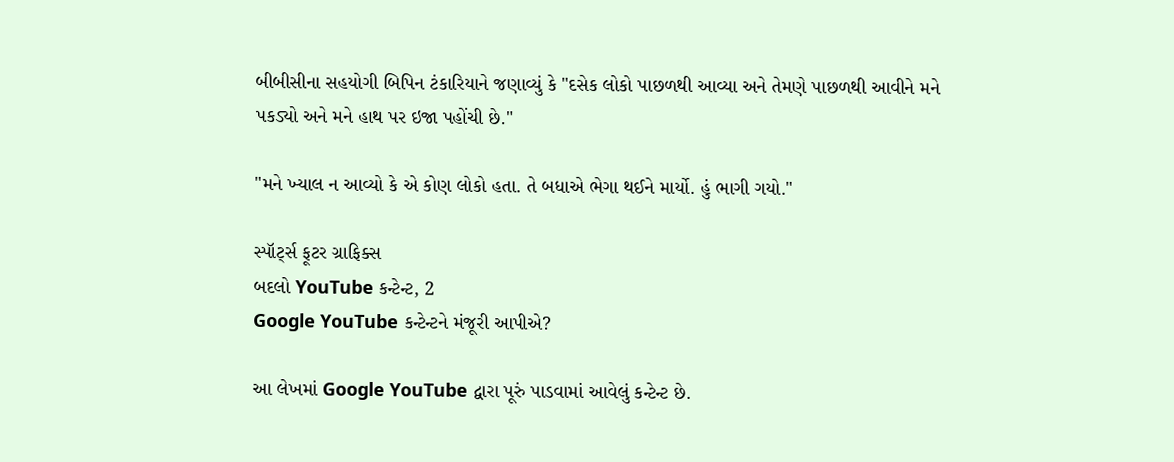બીબીસીના સહયોગી બિપિન ટંકારિયાને જણાવ્યું કે "દસેક લોકો પાછળથી આવ્યા અને તેમણે પાછળથી આવીને મને પકડ્યો અને મને હાથ પર ઇજા પહોંચી છે."

"મને ખ્યાલ ન આવ્યો કે એ કોણ લોકો હતા. તે બધાએ ભેગા થઈને માર્યો. હું ભાગી ગયો."

સ્પૉર્ટ્સ ફૂટર ગ્રાફિક્સ
બદલો YouTube કન્ટેન્ટ, 2
Google YouTube કન્ટેન્ટને મંજૂરી આપીએ?

આ લેખમાં Google YouTube દ્વારા પૂરું પાડવામાં આવેલું કન્ટેન્ટ છે.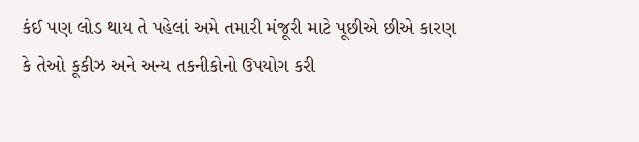કંઈ પણ લોડ થાય તે પહેલાં અમે તમારી મંજૂરી માટે પૂછીએ છીએ કારણ કે તેઓ કૂકીઝ અને અન્ય તકનીકોનો ઉપયોગ કરી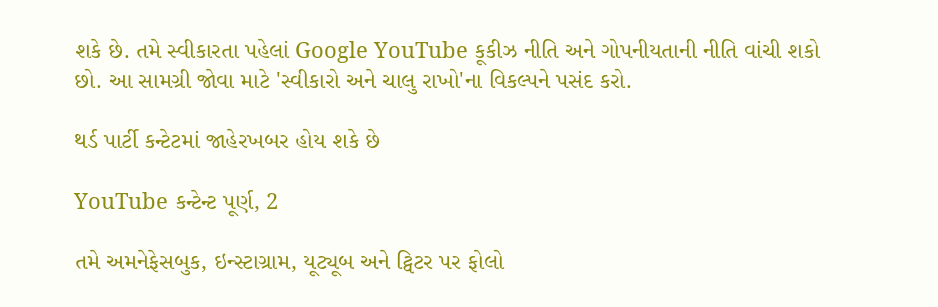શકે છે. તમે સ્વીકારતા પહેલાં Google YouTube કૂકીઝ નીતિ અને ગોપનીયતાની નીતિ વાંચી શકો છો. આ સામગ્રી જોવા માટે 'સ્વીકારો અને ચાલુ રાખો'ના વિકલ્પને પસંદ કરો.

થર્ડ પાર્ટી કન્ટેટમાં જાહેરખબર હોય શકે છે

YouTube કન્ટેન્ટ પૂર્ણ, 2

તમે અમનેફેસબુક, ઇન્સ્ટાગ્રામ, યૂટ્યૂબ અને ટ્વિટર પર ફોલો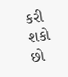કરી શકો છો